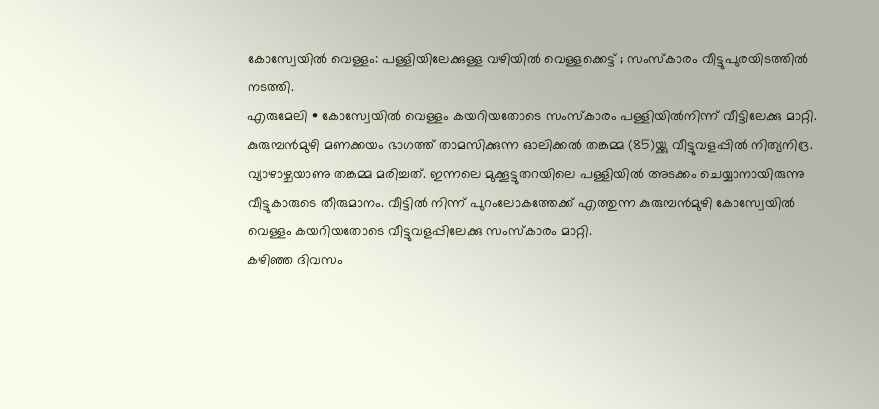കോസ്വേയിൽ വെള്ളം: പള്ളിയിലേക്കുള്ള വഴിയിൽ വെള്ളക്കെട്ട് ; സംസ്കാരം വീട്ടുപുരയിടത്തിൽ നടത്തി.
എരുമേലി • കോസ്വേയിൽ വെള്ളം കയറിയതോടെ സംസ്കാരം പള്ളിയിൽനിന്ന് വീട്ടിലേക്കു മാറ്റി. കുരുമ്പൻമുഴി മണക്കയം ഭാഗത്ത് താമസിക്കുന്ന ഓലിക്കൽ തങ്കമ്മ (85)യ്ക്കു വീട്ടുവളപ്പിൽ നിത്യനിദ്ര.
വ്യാഴാഴ്ചയാണു തങ്കമ്മ മരിച്ചത്. ഇന്നലെ മുക്കൂട്ടുതറയിലെ പള്ളിയിൽ അടക്കം ചെയ്യാനായിരുന്നു വീട്ടുകാരുടെ തീരുമാനം. വീട്ടിൽ നിന്ന് പുറംലോകത്തേക്ക് എത്തുന്ന കുരുമ്പൻമുഴി കോസ്വേയിൽ വെള്ളം കയറിയതോടെ വീട്ടുവളപ്പിലേക്കു സംസ്കാരം മാറ്റി.
കഴിഞ്ഞ ദിവസം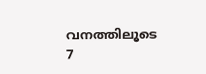വനത്തിലൂടെ 7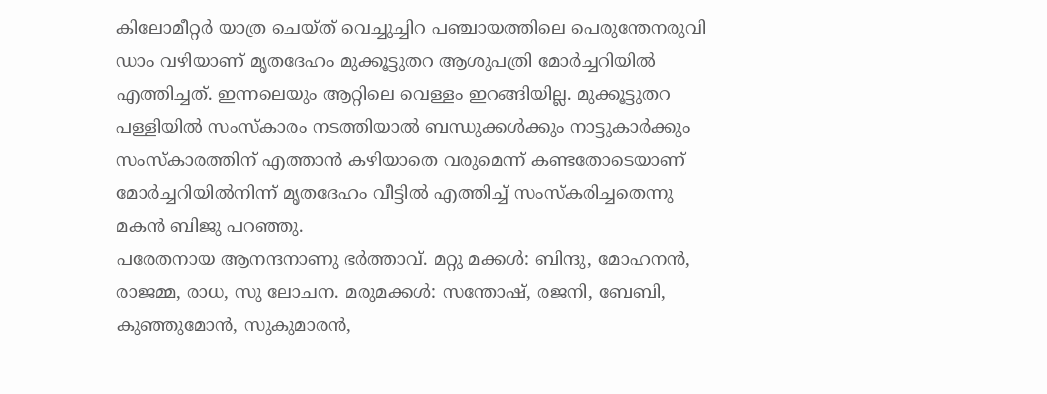കിലോമീറ്റർ യാത്ര ചെയ്ത് വെച്ചുച്ചിറ പഞ്ചായത്തിലെ പെരുന്തേനരുവി ഡാം വഴിയാണ് മൃതദേഹം മുക്കൂട്ടുതറ ആശുപത്രി മോർച്ചറിയിൽ എത്തിച്ചത്. ഇന്നലെയും ആറ്റിലെ വെള്ളം ഇറങ്ങിയില്ല. മുക്കൂട്ടുതറ പള്ളിയിൽ സംസ്കാരം നടത്തിയാൽ ബന്ധുക്കൾക്കും നാട്ടുകാർക്കും സംസ്കാരത്തിന് എത്താൻ കഴിയാതെ വരുമെന്ന് കണ്ടതോടെയാണ് മോർച്ചറിയിൽനിന്ന് മൃതദേഹം വീട്ടിൽ എത്തിച്ച് സംസ്കരിച്ചതെന്നു മകൻ ബിജു പറഞ്ഞു.
പരേതനായ ആനന്ദനാണു ഭർത്താവ്. മറ്റു മക്കൾ: ബിന്ദു, മോഹനൻ, രാജമ്മ, രാധ, സു ലോചന. മരുമക്കൾ: സന്തോഷ്, രജനി, ബേബി, കുഞ്ഞുമോൻ, സുകുമാരൻ,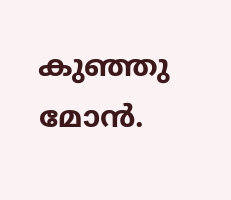കുഞ്ഞു മോൻ.